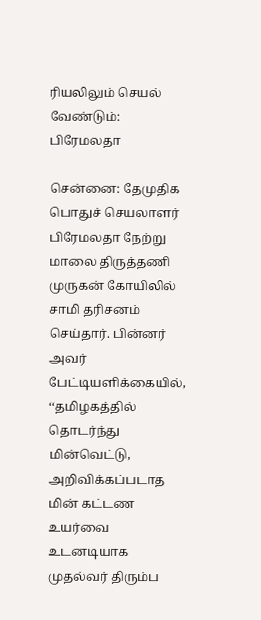ரியலிலும் செயல் வேண்டும்: பிரேமலதா

சென்னை: தேமுதிக பொதுச் செயலாளர் பிரேமலதா நேற்று மாலை திருத்தணி முருகன் கோயிலில் சாமி தரிசனம் செய்தார். பின்னர் அவர் பேட்டியளிக்கையில், ‘‘தமிழகத்தில் தொடர்ந்து மின்வெட்டு, அறிவிக்கப்படாத மின் கட்டண உயர்வை உடனடியாக முதல்வர் திரும்ப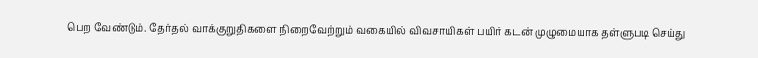பெற வேண்டும். தேர்தல் வாக்குறுதிகளை நிறைவேற்றும் வகையில் விவசாயிகள் பயிர் கடன் முழுமையாக தள்ளுபடி செய்து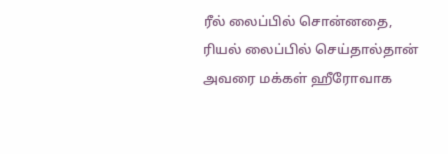ரீல் லைப்பில் சொன்னதை, ரியல் லைப்பில் செய்தால்தான் அவரை மக்கள் ஹீரோவாக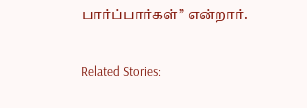பார்ப்பார்கள்’’ என்றார்.

Related Stories: